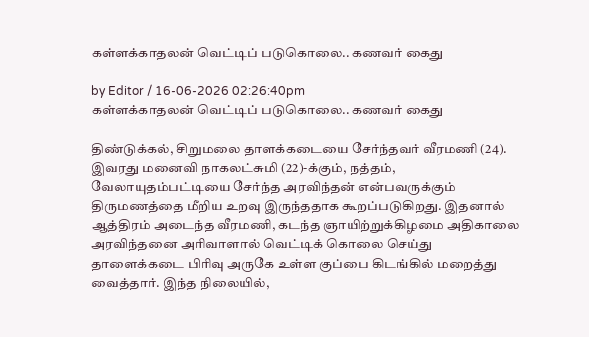கள்ளக்காதலன் வெட்டிப் படுகொலை.. கணவர் கைது

by Editor / 16-06-2026 02:26:40pm
கள்ளக்காதலன் வெட்டிப் படுகொலை.. கணவர் கைது

திண்டுக்கல், சிறுமலை தாளக்கடையை சேர்ந்தவர் வீரமணி (24). இவரது மனைவி நாகலட்சுமி (22)-க்கும், நத்தம், வேலாயுதம்பட்டியை சேர்ந்த அரவிந்தன் என்பவருக்கும் திருமணத்தை மீறிய உறவு இருந்ததாக கூறப்படுகிறது. இதனால் ஆத்திரம் அடைந்த வீரமணி, கடந்த ஞாயிற்றுக்கிழமை அதிகாலை அரவிந்தனை அரிவாளால் வெட்டிக் கொலை செய்து தாளைக்கடை பிரிவு அருகே உள்ள குப்பை கிடங்கில் மறைத்து வைத்தார். இந்த நிலையில்,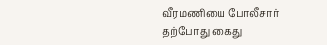வீரமணியை போலீசார் தற்போது கைது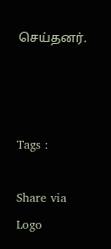செய்தனர்.



Tags :

Share via
Logo